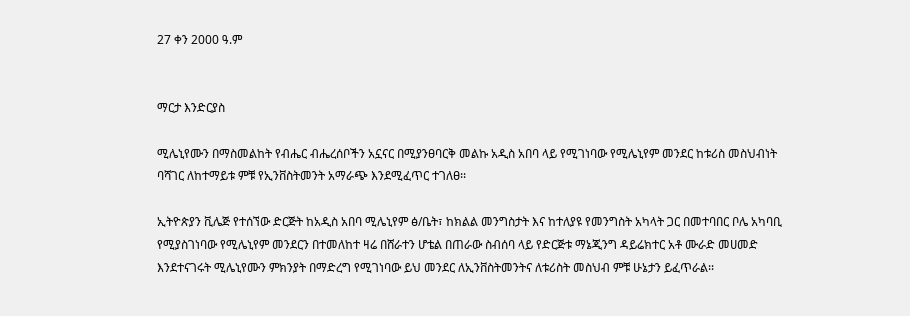27 ቀን 2000 ዓ.ም


ማርታ እንድርያስ

ሚሌኒየሙን በማስመልከት የብሔር ብሔረሰቦችን አኗናር በሚያንፀባርቅ መልኩ አዲስ አበባ ላይ የሚገነባው የሚሌኒየም መንደር ከቱሪስ መስህብነት ባሻገር ለከተማይቱ ምቹ የኢንቨስትመንት አማራጭ እንደሚፈጥር ተገለፀ፡፡

ኢትዮጵያን ቪሌጅ የተሰኘው ድርጅት ከአዲስ አበባ ሚሌኒየም ፅ/ቤት፣ ከክልል መንግስታት እና ከተለያዩ የመንግስት አካላት ጋር በመተባበር ቦሌ አካባቢ የሚያስገነባው የሚሌኒየም መንደርን በተመለከተ ዛሬ በሸራተን ሆቴል በጠራው ስብሰባ ላይ የድርጅቱ ማኔጂንግ ዳይሬክተር አቶ ሙራድ መሀመድ እንደተናገሩት ሚሌኒየሙን ምክንያት በማድረግ የሚገነባው ይህ መንደር ለኢንቨስትመንትና ለቱሪስት መስህብ ምቹ ሁኔታን ይፈጥራል፡፡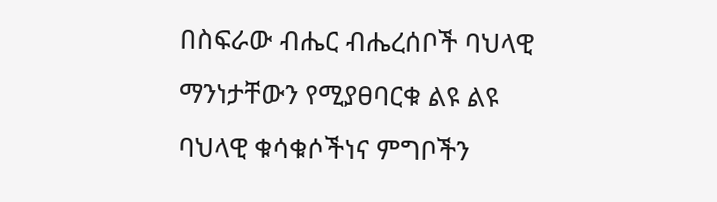በስፍራው ብሔር ብሔረሰቦች ባህላዊ ማንነታቸውን የሚያፀባርቁ ልዩ ልዩ ባህላዊ ቁሳቁሶችነና ምግቦችን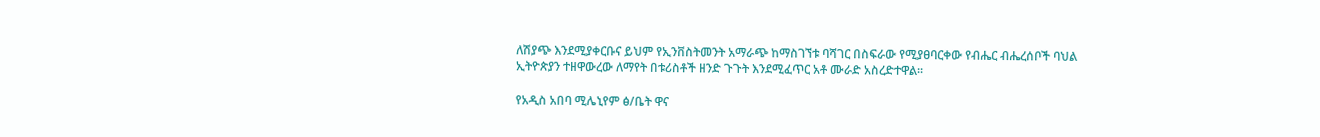ለሽያጭ እንደሚያቀርቡና ይህም የኢንቨስትመንት አማራጭ ከማስገኘቱ ባሻገር በስፍራው የሚያፀባርቀው የብሔር ብሔረሰቦች ባህል ኢትዮጵያን ተዘዋውረው ለማየት በቱሪስቶች ዘንድ ጉጉት እንደሚፈጥር አቶ ሙራድ አስረድተዋል፡፡

የአዲስ አበባ ሚሌኒየም ፅ/ቤት ዋና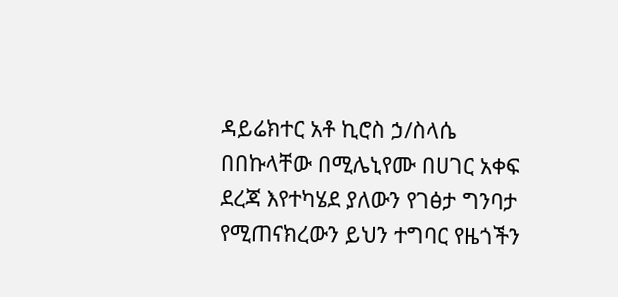ዳይሬክተር አቶ ኪሮስ ኃ/ስላሴ በበኩላቸው በሚሌኒየሙ በሀገር አቀፍ ደረጃ እየተካሄደ ያለውን የገፅታ ግንባታ የሚጠናክረውን ይህን ተግባር የዜጎችን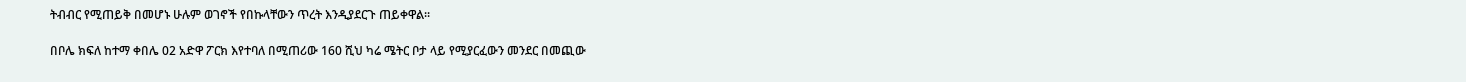ትብብር የሚጠይቅ በመሆኑ ሁሉም ወገኖች የበኩላቸውን ጥረት እንዲያደርጉ ጠይቀዋል፡፡

በቦሌ ክፍለ ከተማ ቀበሌ 02 አድዋ ፖርክ እየተባለ በሚጠሪው 160 ሺህ ካሬ ሜትር ቦታ ላይ የሚያርፈውን መንደር በመጪው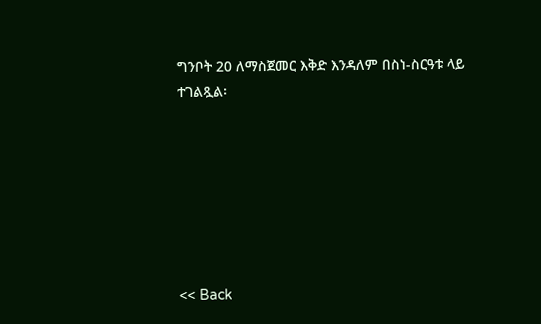ግንቦት 20 ለማስጀመር እቅድ እንዳለም በስነ-ስርዓቱ ላይ ተገልጿል፡







<< Back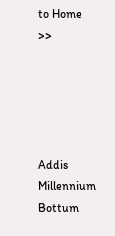to Home >>





Addis Millennium Bottum